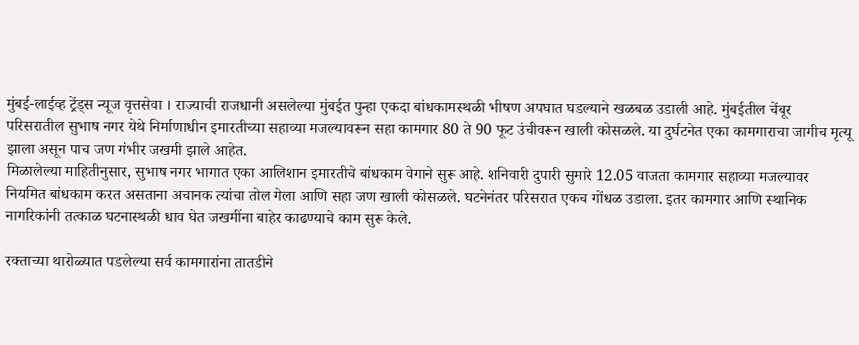मुंबई-लाईव्ह ट्रेंड्स न्यूज वृत्तसेवा । राज्याची राजधानी असलेल्या मुंबईत पुन्हा एकदा बांधकामस्थळी भीषण अपघात घडल्याने खळबळ उडाली आहे. मुंबईतील चेंबूर परिसरातील सुभाष नगर येथे निर्माणाधीन इमारतीच्या सहाव्या मजल्यावरून सहा कामगार 80 ते 90 फूट उंचीवरून खाली कोसळले. या दुर्घटनेत एका कामगाराचा जागीच मृत्यू झाला असून पाच जण गंभीर जखमी झाले आहेत.
मिळालेल्या माहितीनुसार, सुभाष नगर भागात एका आलिशान इमारतीचे बांधकाम वेगाने सुरू आहे. शनिवारी दुपारी सुमारे 12.05 वाजता कामगार सहाव्या मजल्यावर नियमित बांधकाम करत असताना अचानक त्यांचा तोल गेला आणि सहा जण खाली कोसळले. घटनेनंतर परिसरात एकच गोंधळ उडाला. इतर कामगार आणि स्थानिक नागरिकांनी तत्काळ घटनास्थळी धाव घेत जखमींना बाहेर काढण्याचे काम सुरू केले.

रक्ताच्या थारोळ्यात पडलेल्या सर्व कामगारांना तातडीने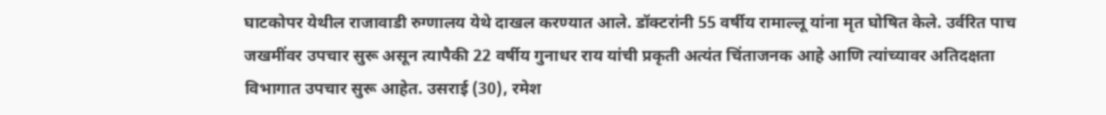घाटकोपर येथील राजावाडी रुग्णालय येथे दाखल करण्यात आले. डॉक्टरांनी 55 वर्षीय रामाल्लू यांना मृत घोषित केले. उर्वरित पाच जखमींवर उपचार सुरू असून त्यापैकी 22 वर्षीय गुनाधर राय यांची प्रकृती अत्यंत चिंताजनक आहे आणि त्यांच्यावर अतिदक्षता विभागात उपचार सुरू आहेत. उसराई (30), रमेश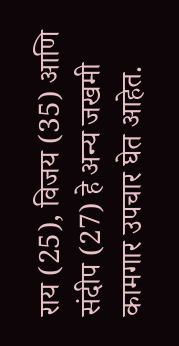राय (25), विजय (35) आणि संदीप (27) हे अन्य जखमी कामगार उपचार घेत आहेत.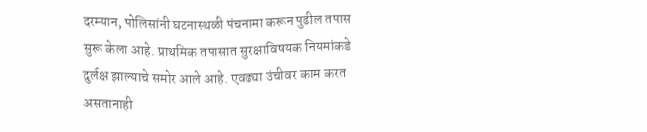दरम्यान, पोलिसांनी घटनास्थळी पंचनामा करून पुढील तपास सुरू केला आहे. प्राथमिक तपासात सुरक्षाविषयक नियमांकडे दुर्लक्ष झाल्याचे समोर आले आहे. एवढ्या उंचीवर काम करत असतानाही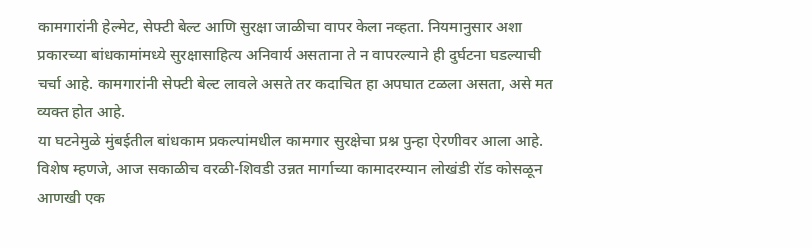कामगारांनी हेल्मेट, सेफ्टी बेल्ट आणि सुरक्षा जाळीचा वापर केला नव्हता. नियमानुसार अशा प्रकारच्या बांधकामांमध्ये सुरक्षासाहित्य अनिवार्य असताना ते न वापरल्याने ही दुर्घटना घडल्याची चर्चा आहे. कामगारांनी सेफ्टी बेल्ट लावले असते तर कदाचित हा अपघात टळला असता, असे मत व्यक्त होत आहे.
या घटनेमुळे मुंबईतील बांधकाम प्रकल्पांमधील कामगार सुरक्षेचा प्रश्न पुन्हा ऐरणीवर आला आहे. विशेष म्हणजे, आज सकाळीच वरळी-शिवडी उन्नत मार्गाच्या कामादरम्यान लोखंडी रॉड कोसळून आणखी एक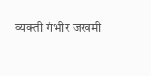व्यक्ती गंभीर जखमी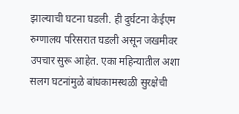झाल्याची घटना घडली. ही दुर्घटना केईएम रुग्णालय परिसरात घडली असून जखमीवर उपचार सुरू आहेत. एका महिन्यातील अशा सलग घटनांमुळे बांधकामस्थळी सुरक्षेची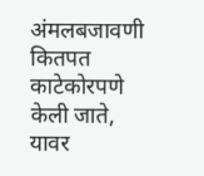अंमलबजावणी कितपत काटेकोरपणे केली जाते, यावर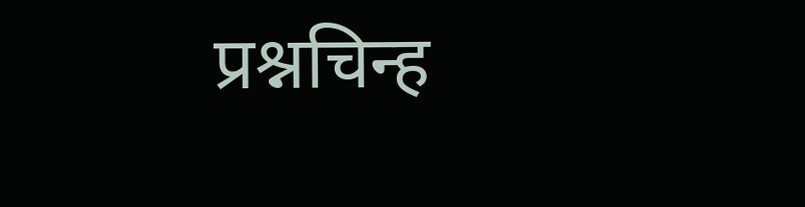प्रश्नचिन्ह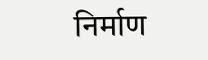निर्माण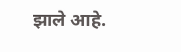झाले आहे.